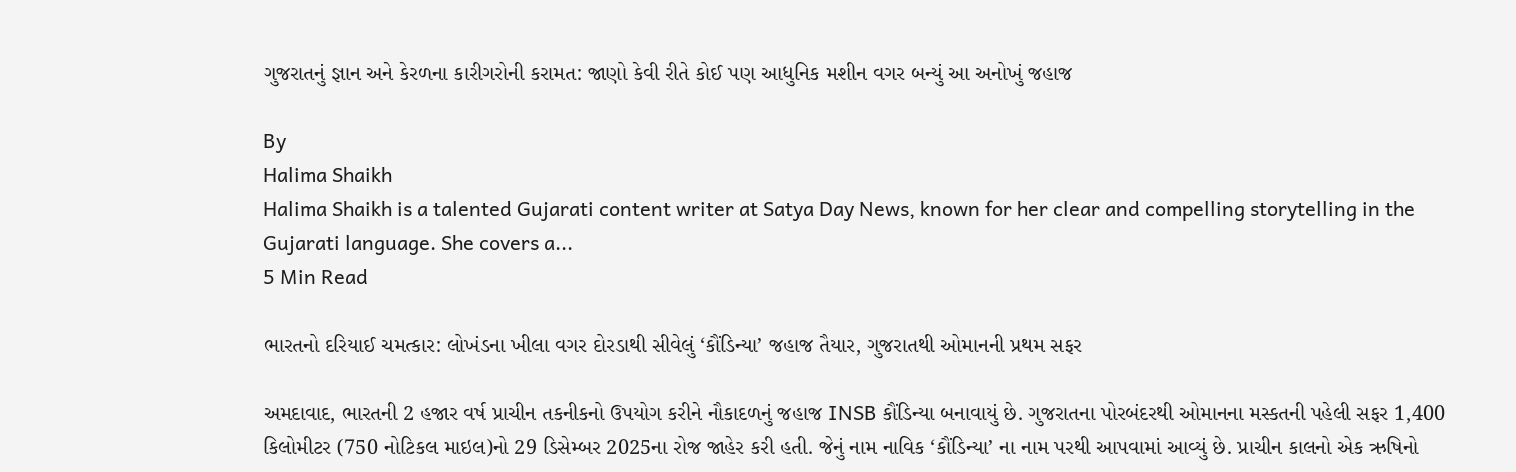ગુજરાતનું જ્ઞાન અને કેરળના કારીગરોની કરામત: જાણો કેવી રીતે કોઈ પણ આધુનિક મશીન વગર બન્યું આ અનોખું જહાજ

By
Halima Shaikh
Halima Shaikh is a talented Gujarati content writer at Satya Day News, known for her clear and compelling storytelling in the Gujarati language. She covers a...
5 Min Read

ભારતનો દરિયાઈ ચમત્કાર: લોખંડના ખીલા વગર દોરડાથી સીવેલું ‘કૌંડિન્યા’ જહાજ તૈયાર, ગુજરાતથી ઓમાનની પ્રથમ સફર

અમદાવાદ, ભારતની 2 હજાર વર્ષ પ્રાચીન તકનીકનો ઉપયોગ કરીને નૌકાદળનું જહાજ INSB કૌંડિન્યા બનાવાયું છે. ગુજરાતના પોરબંદરથી ઓમાનના મસ્કતની પહેલી સફર 1,400 કિલોમીટર (750 નોટિકલ માઇલ)નો 29 ડિસેમ્બર 2025ના રોજ જાહેર કરી હતી. જેનું નામ નાવિક ‘કૌંડિન્યા’ ના નામ પરથી આપવામાં આવ્યું છે. પ્રાચીન કાલનો એક ઋષિનો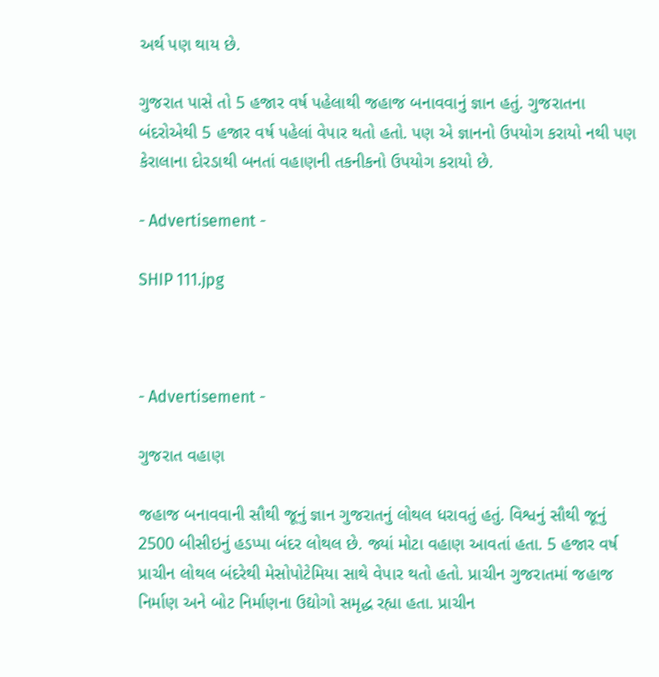અર્થ પણ થાય છે.

ગુજરાત પાસે તો 5 હજાર વર્ષ પહેલાથી જહાજ બનાવવાનું જ્ઞાન હતું. ગુજરાતના બંદરોએથી 5 હજાર વર્ષ પહેલાં વેપાર થતો હતો. પણ એ જ્ઞાનનો ઉપયોગ કરાયો નથી પણ કેરાલાના દોરડાથી બનતાં વહાણની તકનીકનો ઉપયોગ કરાયો છે.

- Advertisement -

SHIP 111.jpg



- Advertisement -

ગુજરાત વહાણ

જહાજ બનાવવાની સૌથી જૂનું જ્ઞાન ગુજરાતનું લોથલ ધરાવતું હતું. વિશ્વનું સૌથી જૂનું 2500 બીસીઇનું હડપ્પા બંદર લોથલ છે. જ્યાં મોટા વહાણ આવતાં હતા. 5 હજાર વર્ષ પ્રાચીન લોથલ બંદરેથી મેસોપોટેમિયા સાથે વેપાર થતો હતો. પ્રાચીન ગુજરાતમાં જહાજ નિર્માણ અને બોટ નિર્માણના ઉદ્યોગો સમૃદ્ધ રહ્યા હતા. પ્રાચીન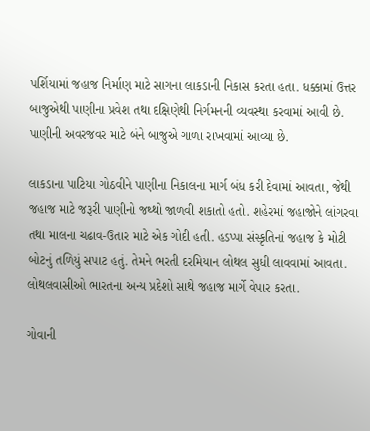પર્શિયામાં જહાજ નિર્માણ માટે સાગના લાકડાની નિકાસ કરતા હતા. ધક્કામાં ઉત્તર બાજુએથી પાણીના પ્રવેશ તથા દક્ષિણેથી નિર્ગમનની વ્યવસ્થા કરવામાં આવી છે. પાણીની અવરજવર માટે બંને બાજુએ ગાળા રાખવામાં આવ્યા છે.

લાકડાના પાટિયા ગોઠવીને પાણીના નિકાલના માર્ગ બંધ કરી દેવામાં આવતા, જેથી જહાજ માટે જરૂરી પાણીનો જથ્થો જાળવી શકાતો હતો. શહેરમાં જહાજોને લાંગરવા તથા માલના ચઢાવ-ઉતાર માટે એક ગોદી હતી. હડપ્પા સંસ્કૃતિનાં જહાજ કે મોટી બોટનું તળિયું સપાટ હતું. તેમને ભરતી દરમિયાન લોથલ સુધી લાવવામાં આવતા. લોથલવાસીઓ ભારતના અન્ય પ્રદેશો સાથે જહાજ માર્ગે વેપાર કરતા.

ગોવાની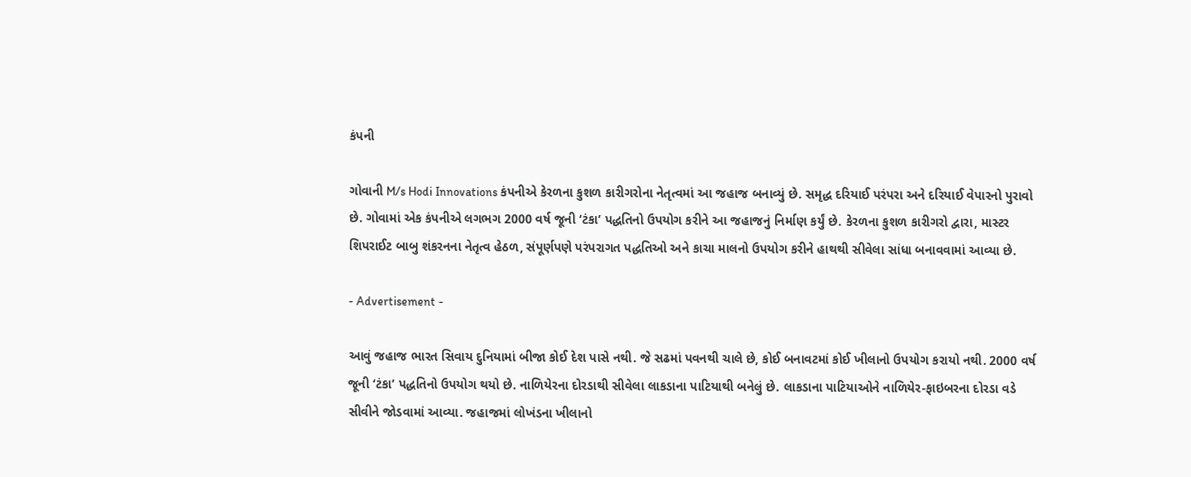કંપની

ગોવાની M/s Hodi Innovations કંપનીએ કેરળના કુશળ કારીગરોના નેતૃત્વમાં આ જહાજ બનાવ્યું છે. સમૃદ્ધ દરિયાઈ પરંપરા અને દરિયાઈ વેપારનો પુરાવો છે. ગોવામાં એક કંપનીએ લગભગ 2000 વર્ષ જૂની ‘ટંકા’ પદ્ધતિનો ઉપયોગ કરીને આ જહાજનું નિર્માણ કર્યું છે. કેરળના કુશળ કારીગરો દ્વારા, માસ્ટર શિપરાઈટ બાબુ શંકરનના નેતૃત્વ હેઠળ, સંપૂર્ણપણે પરંપરાગત પદ્ધતિઓ અને કાચા માલનો ઉપયોગ કરીને હાથથી સીવેલા સાંધા બનાવવામાં આવ્યા છે.

- Advertisement -

આવું જહાજ ભારત સિવાય દુનિયામાં બીજા કોઈ દેશ પાસે નથી. જે સઢમાં પવનથી ચાલે છે, કોઈ બનાવટમાં કોઈ ખીલાનો ઉપયોગ કરાયો નથી. 2000 વર્ષ જૂની ‘ટંકા’ પદ્ધતિનો ઉપયોગ થયો છે. નાળિયેરના દોરડાથી સીવેલા લાકડાના પાટિયાથી બનેલું છે. લાકડાના પાટિયાઓને નાળિયેર-ફાઇબરના દોરડા વડે સીવીને જોડવામાં આવ્યા. જહાજમાં લોખંડના ખીલાનો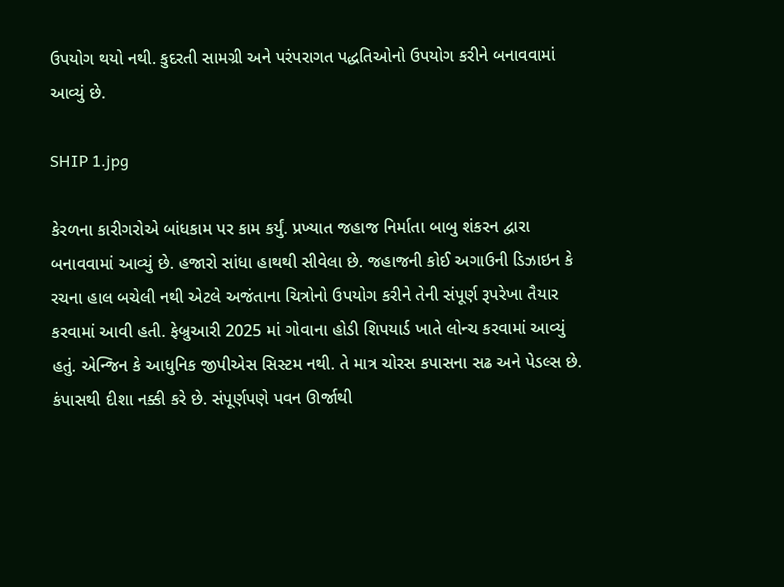ઉપયોગ થયો નથી. કુદરતી સામગ્રી અને પરંપરાગત પદ્ધતિઓનો ઉપયોગ કરીને બનાવવામાં આવ્યું છે.

SHIP 1.jpg

કેરળના કારીગરોએ બાંધકામ પર કામ કર્યું. પ્રખ્યાત જહાજ નિર્માતા બાબુ શંકરન દ્વારા બનાવવામાં આવ્યું છે. હજારો સાંધા હાથથી સીવેલા છે. જહાજની કોઈ અગાઉની ડિઝાઇન કે રચના હાલ બચેલી નથી એટલે અજંતાના ચિત્રોનો ઉપયોગ કરીને તેની સંપૂર્ણ રૂપરેખા તૈયાર કરવામાં આવી હતી. ફેબ્રુઆરી 2025 માં ગોવાના હોડી શિપયાર્ડ ખાતે લોન્ચ કરવામાં આવ્યું હતું. એન્જિન કે આધુનિક જીપીએસ સિસ્ટમ નથી. તે માત્ર ચોરસ કપાસના સઢ અને પેડલ્સ છે. કંપાસથી દીશા નક્કી કરે છે. સંપૂર્ણપણે પવન ઊર્જાથી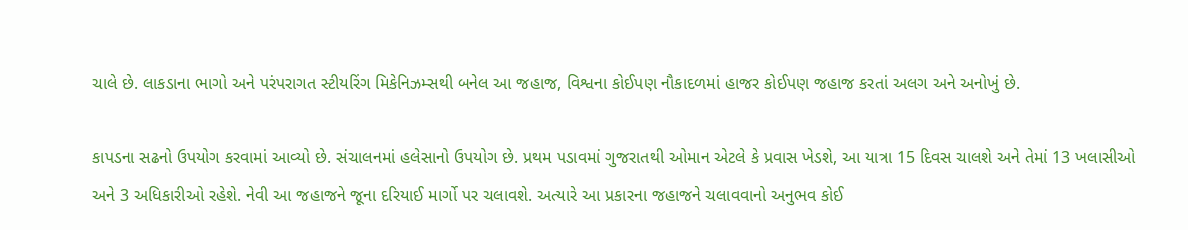ચાલે છે. લાકડાના ભાગો અને પરંપરાગત સ્ટીયરિંગ મિકેનિઝમ્સથી બનેલ આ જહાજ, વિશ્વના કોઈપણ નૌકાદળમાં હાજર કોઈપણ જહાજ કરતાં અલગ અને અનોખું છે.

કાપડના સઢનો ઉપયોગ કરવામાં આવ્યો છે. સંચાલનમાં હલેસાનો ઉપયોગ છે. પ્રથમ પડાવમાં ગુજરાતથી ઓમાન એટલે કે પ્રવાસ ખેડશે, આ યાત્રા 15 દિવસ ચાલશે અને તેમાં 13 ખલાસીઓ અને 3 અધિકારીઓ રહેશે. નેવી આ જહાજને જૂના દરિયાઈ માર્ગો પર ચલાવશે. અત્યારે આ પ્રકારના જહાજને ચલાવવાનો અનુભવ કોઈ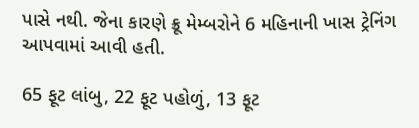પાસે નથી. જેના કારણે ક્રૂ મેમ્બરોને 6 મહિનાની ખાસ ટ્રેનિંગ આપવામાં આવી હતી.

65 ફૂટ લાંબુ, 22 ફૂટ પહોળું, 13 ફૂટ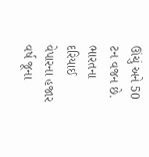ઊંચું અને 50 ટન વજન છે. ભારતના દરિયાઈ વેપારના હજાર વર્ષ જૂના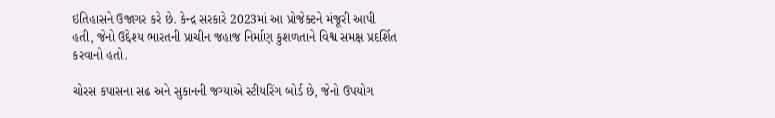ઇતિહાસને ઉજાગર કરે છે. કેન્દ્ર સરકારે 2023માં આ પ્રોજેક્ટને મંજૂરી આપી હતી, જેનો ઉદ્દેશ્ય ભારતની પ્રાચીન જહાજ નિર્માણ કુશળતાને વિશ્વ સમક્ષ પ્રદર્શિત કરવાનો હતો.

ચોરસ કપાસના સઢ અને સુકાનની જગ્યાએ સ્ટીયરિંગ બોર્ડ છે, જેનો ઉપયોગ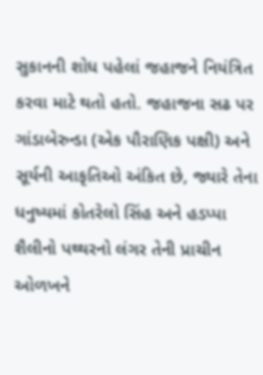સુકાનની શોધ પહેલાં જહાજને નિયંત્રિત કરવા માટે થતો હતો. જહાજના સઢ પર ગાંડાબેરુન્ડા (એક પૌરાણિક પક્ષી) અને સૂર્યની આકૃતિઓ અંકિત છે, જ્યારે તેના ધનુષ્યમાં કોતરેલો સિંહ અને હડપ્પા શૈલીનો પથ્થરનો લંગર તેની પ્રાચીન ઓળખને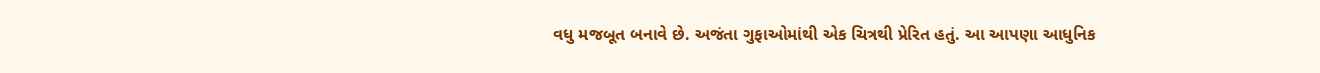વધુ મજબૂત બનાવે છે. અજંતા ગુફાઓમાંથી એક ચિત્રથી પ્રેરિત હતું. આ આપણા આધુનિક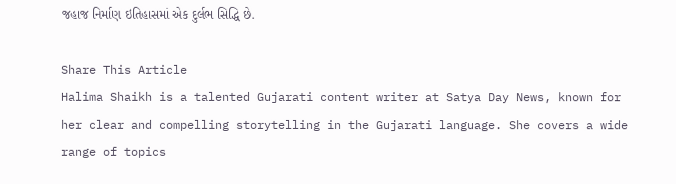જહાજ નિર્માણ ઇતિહાસમાં એક દુર્લભ સિદ્ધિ છે.

Share This Article
Halima Shaikh is a talented Gujarati content writer at Satya Day News, known for her clear and compelling storytelling in the Gujarati language. She covers a wide range of topics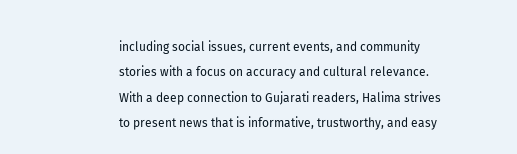including social issues, current events, and community stories with a focus on accuracy and cultural relevance. With a deep connection to Gujarati readers, Halima strives to present news that is informative, trustworthy, and easy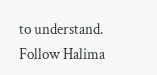to understand. Follow Halima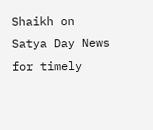Shaikh on Satya Day News for timely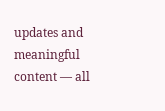updates and meaningful content — all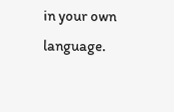in your own language.